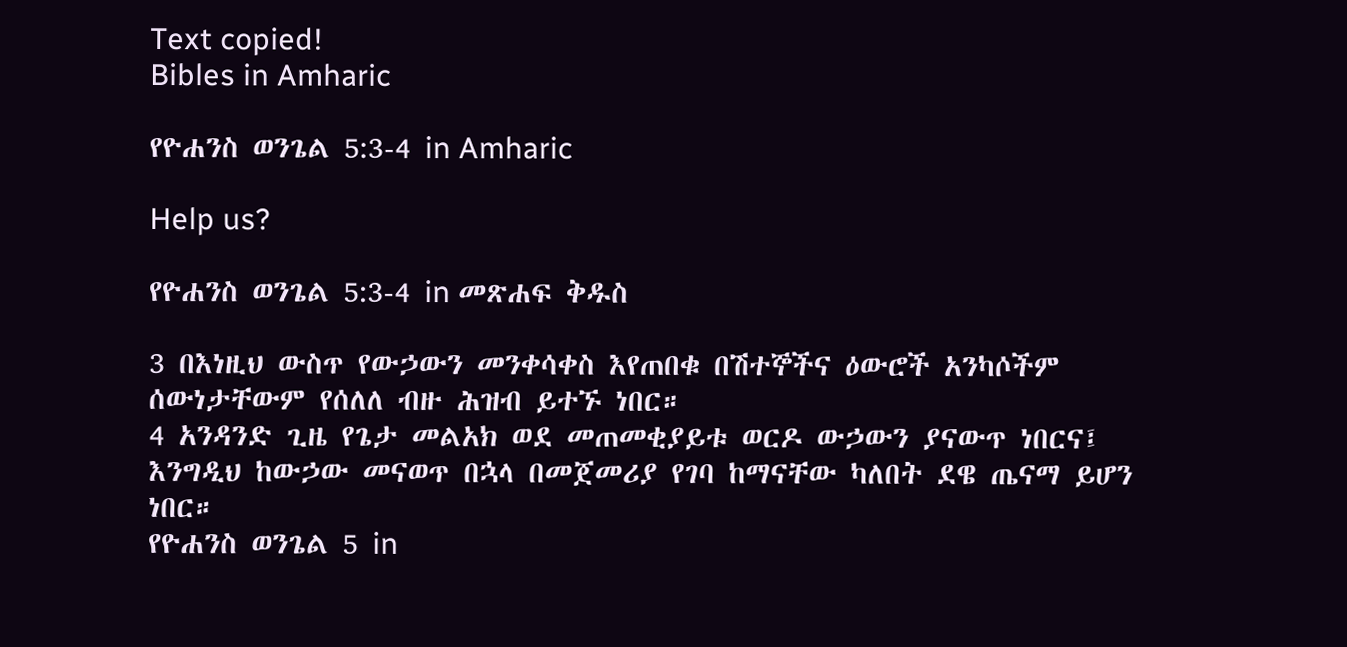Text copied!
Bibles in Amharic

የዮሐንስ ወንጌል 5:3-4 in Amharic

Help us?

የዮሐንስ ወንጌል 5:3-4 in መጽሐፍ ቅዱስ

3 በእነዚህ ውስጥ የውኃውን መንቀሳቀስ እየጠበቁ በሽተኞችና ዕውሮች አንካሶችም ሰውነታቸውም የሰለለ ብዙ ሕዝብ ይተኙ ነበር።
4 አንዳንድ ጊዜ የጌታ መልአክ ወደ መጠመቂያይቱ ወርዶ ውኃውን ያናውጥ ነበርና፤ እንግዲህ ከውኃው መናወጥ በኋላ በመጀመሪያ የገባ ከማናቸው ካለበት ደዌ ጤናማ ይሆን ነበር።
የዮሐንስ ወንጌል 5 in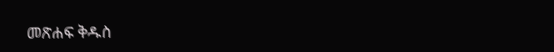መጽሐፍ ቅዱስ